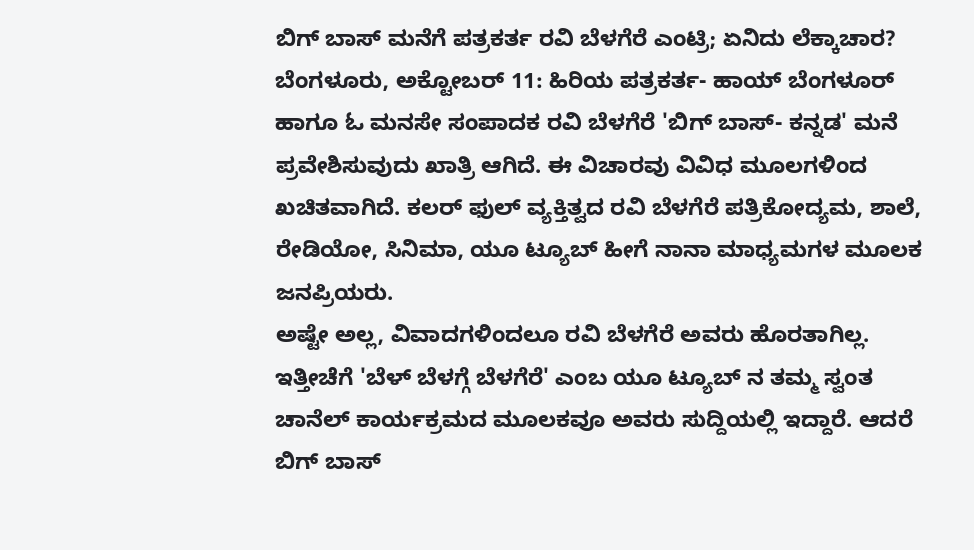ಬಿಗ್ ಬಾಸ್ ಮನೆಗೆ ಪತ್ರಕರ್ತ ರವಿ ಬೆಳಗೆರೆ ಎಂಟ್ರಿ; ಏನಿದು ಲೆಕ್ಕಾಚಾರ?
ಬೆಂಗಳೂರು, ಅಕ್ಟೋಬರ್ 11: ಹಿರಿಯ ಪತ್ರಕರ್ತ- ಹಾಯ್ ಬೆಂಗಳೂರ್ ಹಾಗೂ ಓ ಮನಸೇ ಸಂಪಾದಕ ರವಿ ಬೆಳಗೆರೆ 'ಬಿಗ್ ಬಾಸ್- ಕನ್ನಡ' ಮನೆ ಪ್ರವೇಶಿಸುವುದು ಖಾತ್ರಿ ಆಗಿದೆ. ಈ ವಿಚಾರವು ವಿವಿಧ ಮೂಲಗಳಿಂದ ಖಚಿತವಾಗಿದೆ. ಕಲರ್ ಫುಲ್ ವ್ಯಕ್ತಿತ್ವದ ರವಿ ಬೆಳಗೆರೆ ಪತ್ರಿಕೋದ್ಯಮ, ಶಾಲೆ, ರೇಡಿಯೋ, ಸಿನಿಮಾ, ಯೂ ಟ್ಯೂಬ್ ಹೀಗೆ ನಾನಾ ಮಾಧ್ಯಮಗಳ ಮೂಲಕ ಜನಪ್ರಿಯರು.
ಅಷ್ಟೇ ಅಲ್ಲ, ವಿವಾದಗಳಿಂದಲೂ ರವಿ ಬೆಳಗೆರೆ ಅವರು ಹೊರತಾಗಿಲ್ಲ. ಇತ್ತೀಚೆಗೆ 'ಬೆಳ್ ಬೆಳಗ್ಗೆ ಬೆಳಗೆರೆ' ಎಂಬ ಯೂ ಟ್ಯೂಬ್ ನ ತಮ್ಮ ಸ್ವಂತ ಚಾನೆಲ್ ಕಾರ್ಯಕ್ರಮದ ಮೂಲಕವೂ ಅವರು ಸುದ್ದಿಯಲ್ಲಿ ಇದ್ದಾರೆ. ಆದರೆ ಬಿಗ್ ಬಾಸ್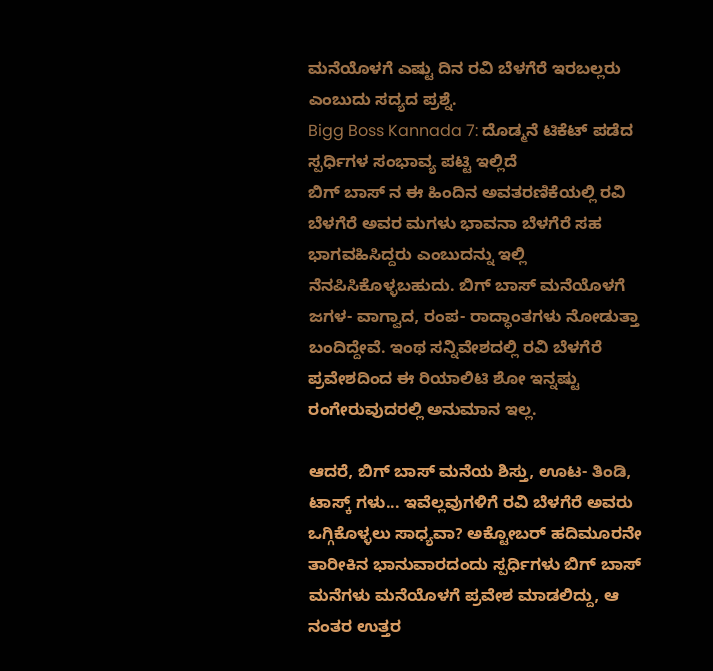ಮನೆಯೊಳಗೆ ಎಷ್ಟು ದಿನ ರವಿ ಬೆಳಗೆರೆ ಇರಬಲ್ಲರು ಎಂಬುದು ಸದ್ಯದ ಪ್ರಶ್ನೆ.
Bigg Boss Kannada 7: ದೊಡ್ಮನೆ ಟಿಕೆಟ್ ಪಡೆದ ಸ್ಪರ್ಧಿಗಳ ಸಂಭಾವ್ಯ ಪಟ್ಟಿ ಇಲ್ಲಿದೆ
ಬಿಗ್ ಬಾಸ್ ನ ಈ ಹಿಂದಿನ ಅವತರಣಿಕೆಯಲ್ಲಿ ರವಿ ಬೆಳಗೆರೆ ಅವರ ಮಗಳು ಭಾವನಾ ಬೆಳಗೆರೆ ಸಹ ಭಾಗವಹಿಸಿದ್ದರು ಎಂಬುದನ್ನು ಇಲ್ಲಿ ನೆನಪಿಸಿಕೊಳ್ಳಬಹುದು. ಬಿಗ್ ಬಾಸ್ ಮನೆಯೊಳಗೆ ಜಗಳ- ವಾಗ್ವಾದ, ರಂಪ- ರಾದ್ಧಾಂತಗಳು ನೋಡುತ್ತಾ ಬಂದಿದ್ದೇವೆ. ಇಂಥ ಸನ್ನಿವೇಶದಲ್ಲಿ ರವಿ ಬೆಳಗೆರೆ ಪ್ರವೇಶದಿಂದ ಈ ರಿಯಾಲಿಟಿ ಶೋ ಇನ್ನಷ್ಟು ರಂಗೇರುವುದರಲ್ಲಿ ಅನುಮಾನ ಇಲ್ಲ.

ಆದರೆ, ಬಿಗ್ ಬಾಸ್ ಮನೆಯ ಶಿಸ್ತು, ಊಟ- ತಿಂಡಿ, ಟಾಸ್ಕ್ ಗಳು... ಇವೆಲ್ಲವುಗಳಿಗೆ ರವಿ ಬೆಳಗೆರೆ ಅವರು ಒಗ್ಗಿಕೊಳ್ಳಲು ಸಾಧ್ಯವಾ? ಅಕ್ಟೋಬರ್ ಹದಿಮೂರನೇ ತಾರೀಕಿನ ಭಾನುವಾರದಂದು ಸ್ಪರ್ಧಿಗಳು ಬಿಗ್ ಬಾಸ್ ಮನೆಗಳು ಮನೆಯೊಳಗೆ ಪ್ರವೇಶ ಮಾಡಲಿದ್ದು, ಆ ನಂತರ ಉತ್ತರ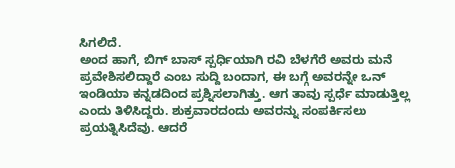ಸಿಗಲಿದೆ.
ಅಂದ ಹಾಗೆ, ಬಿಗ್ ಬಾಸ್ ಸ್ಪರ್ಧಿಯಾಗಿ ರವಿ ಬೆಳಗೆರೆ ಅವರು ಮನೆ ಪ್ರವೇಶಿಸಲಿದ್ದಾರೆ ಎಂಬ ಸುದ್ದಿ ಬಂದಾಗ, ಈ ಬಗ್ಗೆ ಅವರನ್ನೇ ಒನ್ ಇಂಡಿಯಾ ಕನ್ನಡದಿಂದ ಪ್ರಶ್ನಿಸಲಾಗಿತ್ತು. ಆಗ ತಾವು ಸ್ಪರ್ಧೆ ಮಾಡುತ್ತಿಲ್ಲ ಎಂದು ತಿಳಿಸಿದ್ದರು. ಶುಕ್ರವಾರದಂದು ಅವರನ್ನು ಸಂಪರ್ಕಿಸಲು ಪ್ರಯತ್ನಿಸಿದೆವು. ಆದರೆ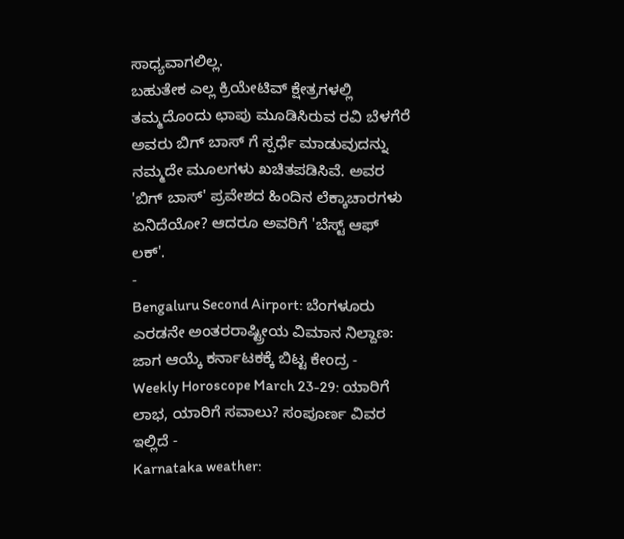ಸಾಧ್ಯವಾಗಲಿಲ್ಲ.
ಬಹುತೇಕ ಎಲ್ಲ ಕ್ರಿಯೇಟಿವ್ ಕ್ಷೇತ್ರಗಳಲ್ಲಿ ತಮ್ಮದೊಂದು ಛಾಪು ಮೂಡಿಸಿರುವ ರವಿ ಬೆಳಗೆರೆ ಅವರು ಬಿಗ್ ಬಾಸ್ ಗೆ ಸ್ಪರ್ಧೆ ಮಾಡುವುದನ್ನು ನಮ್ಮದೇ ಮೂಲಗಳು ಖಚಿತಪಡಿಸಿವೆ. ಅವರ 'ಬಿಗ್ ಬಾಸ್' ಪ್ರವೇಶದ ಹಿಂದಿನ ಲೆಕ್ಕಾಚಾರಗಳು ಏನಿದೆಯೋ? ಆದರೂ ಅವರಿಗೆ 'ಬೆಸ್ಟ್ ಆಫ್ ಲಕ್'.
-
Bengaluru Second Airport: ಬೆಂಗಳೂರು ಎರಡನೇ ಅಂತರರಾಷ್ಟ್ರೀಯ ವಿಮಾನ ನಿಲ್ದಾಣ: ಜಾಗ ಆಯ್ಕೆ ಕರ್ನಾಟಕಕ್ಕೆ ಬಿಟ್ಟ ಕೇಂದ್ರ -
Weekly Horoscope March 23-29: ಯಾರಿಗೆ ಲಾಭ, ಯಾರಿಗೆ ಸವಾಲು? ಸಂಪೂರ್ಣ ವಿವರ ಇಲ್ಲಿದೆ -
Karnataka weather: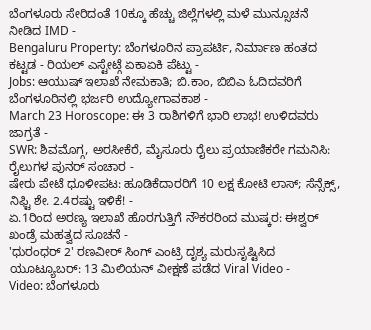ಬೆಂಗಳೂರು ಸೇರಿದಂತೆ 10ಕ್ಕೂ ಹೆಚ್ಚು ಜಿಲ್ಲೆಗಳಲ್ಲಿ ಮಳೆ ಮುನ್ಸೂಚನೆ ನೀಡಿದ IMD -
Bengaluru Property: ಬೆಂಗಳೂರಿನ ಪ್ರಾಪರ್ಟಿ, ನಿರ್ಮಾಣ ಹಂತದ ಕಟ್ಟಡ - ರಿಯಲ್ ಎಸ್ಟೇಟ್ಗೆ ಏಕಾಏಕಿ ಪೆಟ್ಟು -
Jobs: ಆಯುಷ್ ಇಲಾಖೆ ನೇಮಕಾತಿ; ಬಿ.ಕಾಂ, ಬಿಬಿಎ ಓದಿದವರಿಗೆ ಬೆಂಗಳೂರಿನಲ್ಲಿ ಭರ್ಜರಿ ಉದ್ಯೋಗಾವಕಾಶ -
March 23 Horoscope: ಈ 3 ರಾಶಿಗಳಿಗೆ ಭಾರಿ ಲಾಭ! ಉಳಿದವರು ಜಾಗ್ರತೆ -
SWR: ಶಿವಮೊಗ್ಗ, ಅರಸೀಕೆರೆ, ಮೈಸೂರು ರೈಲು ಪ್ರಯಾಣಿಕರೇ ಗಮನಿಸಿ: ರೈಲುಗಳ ಪುನರ್ ಸಂಚಾರ -
ಷೇರು ಪೇಟೆ ಧೂಳೀಪಟ: ಹೂಡಿಕೆದಾರರಿಗೆ 10 ಲಕ್ಷ ಕೋಟಿ ಲಾಸ್; ಸೆನ್ಸೆಕ್ಸ್, ನಿಫ್ಟಿ ಶೇ. 2.4ರಷ್ಟು ಇಳಿಕೆ! -
ಏ.1ರಿಂದ ಅರಣ್ಯ ಇಲಾಖೆ ಹೊರಗುತ್ತಿಗೆ ನೌಕರರಿಂದ ಮುಷ್ಕರ: ಈಶ್ವರ್ ಖಂಡ್ರೆ ಮಹತ್ವದ ಸೂಚನೆ -
'ಧುರಂಧರ್ 2' ರಣವೀರ್ ಸಿಂಗ್ ಎಂಟ್ರಿ ದೃಶ್ಯ ಮರುಸೃಷ್ಟಿಸಿದ ಯೂಟ್ಯೂಬರ್: 13 ಮಿಲಿಯನ್ ವೀಕ್ಷಣೆ ಪಡೆದ Viral Video -
Video: ಬೆಂಗಳೂರು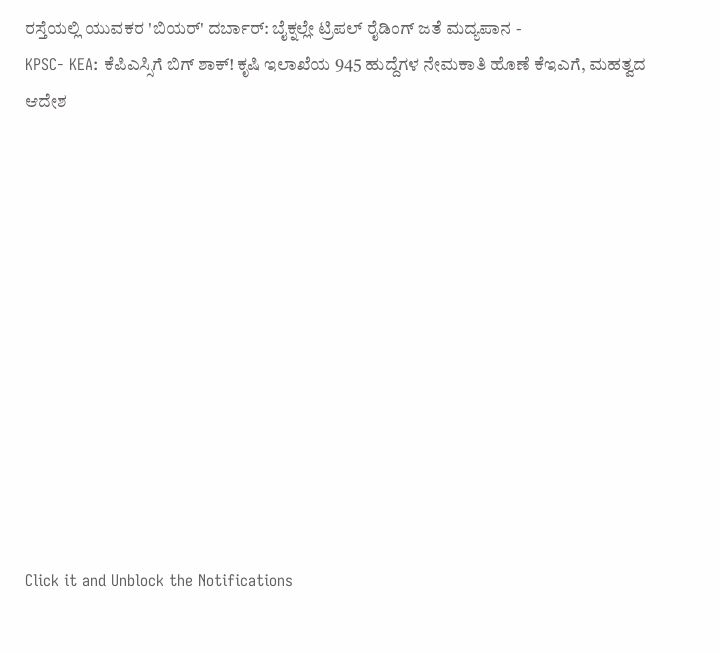ರಸ್ತೆಯಲ್ಲಿ ಯುವಕರ 'ಬಿಯರ್' ದರ್ಬಾರ್: ಬೈಕ್ನಲ್ಲೇ ಟ್ರಿಪಲ್ ರೈಡಿಂಗ್ ಜತೆ ಮದ್ಯಪಾನ -
KPSC- KEA: ಕೆಪಿಎಸ್ಸಿಗೆ ಬಿಗ್ ಶಾಕ್! ಕೃಷಿ ಇಲಾಖೆಯ 945 ಹುದ್ದೆಗಳ ನೇಮಕಾತಿ ಹೊಣೆ ಕೆಇಎಗೆ, ಮಹತ್ವದ ಆದೇಶ












Click it and Unblock the Notifications